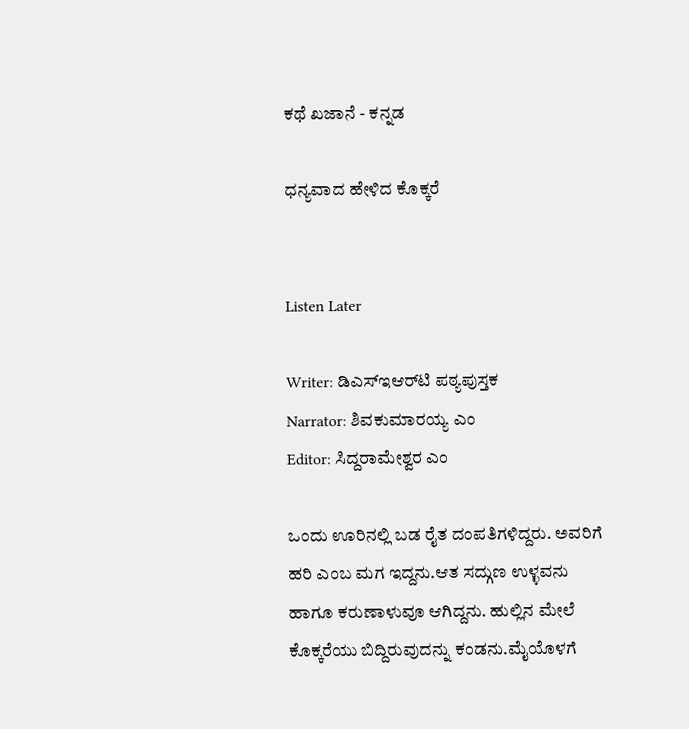ಕಥೆ ಖಜಾನೆ - ಕನ್ನಡ

ಧನ್ಯವಾದ ಹೇಳಿದ ಕೊಕ್ಕರೆ


Listen Later

Writer: ಡಿಎಸ್‌ಇಆರ್‌ಟಿ ಪಠ್ಯಪುಸ್ತಕ
Narrator: ಶಿವಕುಮಾರಯ್ಯ ಎಂ
Editor: ಸಿದ್ದರಾಮೇಶ್ವರ ಎಂ

ಒಂದು ಊರಿನಲ್ಲಿ ಬಡ ರೈತ ದಂಪತಿಗಳಿದ್ದರು. ಅವರಿಗೆ ಹರಿ ಎಂಬ ಮಗ ಇದ್ದನು.ಆತ ಸದ್ಗುಣ ಉಳ್ಳವನು ಹಾಗೂ ಕರುಣಾಳುವೂ ಆಗಿದ್ದನು. ಹುಲ್ಲಿನ ಮೇಲೆ ಕೊಕ್ಕರೆಯು ಬಿದ್ದಿರುವುದನ್ನು ಕಂಡನು.ಮೈಯೊಳಗೆ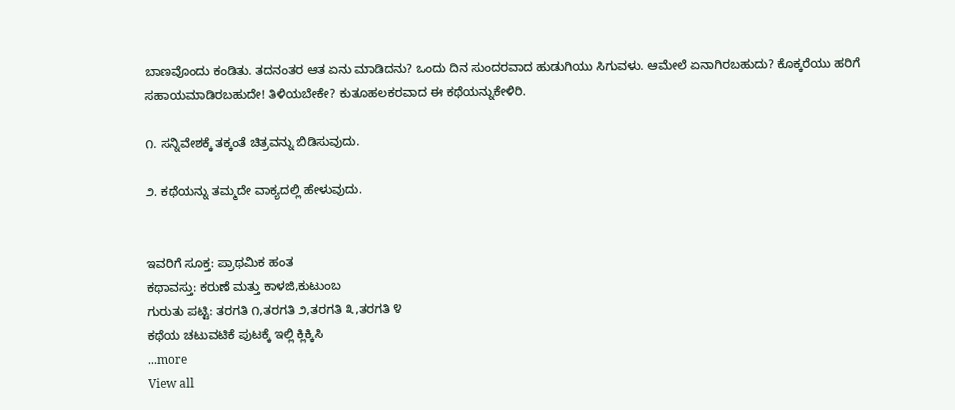ಬಾಣವೊಂದು ಕಂಡಿತು. ತದನಂತರ ಆತ ಏನು ಮಾಡಿದನು? ಒಂದು ದಿನ ಸುಂದರವಾದ ಹುಡುಗಿಯು ಸಿಗುವಳು. ಆಮೇಲೆ ಏನಾಗಿರಬಹುದು? ಕೊಕ್ಕರೆಯು ಹರಿಗೆ ಸಹಾಯಮಾಡಿರಬಹುದೇ! ತಿಳಿಯಬೇಕೇ? ಕುತೂಹಲಕರವಾದ ಈ ಕಥೆಯನ್ನುಕೇಳಿರಿ.

೧. ಸನ್ನಿವೇಶಕ್ಕೆ ತಕ್ಕಂತೆ ಚಿತ್ರವನ್ನು ಬಿಡಿಸುವುದು.

೨. ಕಥೆಯನ್ನು ತಮ್ಮದೇ ವಾಕ್ಯದಲ್ಲಿ ಹೇಳುವುದು.


ಇವರಿಗೆ ಸೂಕ್ತ: ಪ್ರಾಥಮಿಕ ಹಂತ
ಕಥಾವಸ್ತು: ಕರುಣೆ ಮತ್ತು ಕಾಳಜಿ,ಕುಟುಂಬ
ಗುರುತು ಪಟ್ಟಿ: ತರಗತಿ ೧,ತರಗತಿ ೨,ತರಗತಿ ೩,ತರಗತಿ ೪
ಕಥೆಯ ಚಟುವಟಿಕೆ ಪುಟಕ್ಕೆ ಇಲ್ಲಿ ಕ್ಲಿಕ್ಕಿಸಿ
...more
View all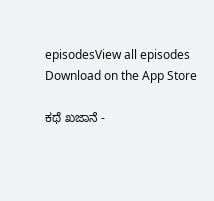episodesView all episodes
Download on the App Store

ಕಥೆ ಖಜಾನೆ -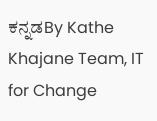ಕನ್ನಡBy Kathe Khajane Team, IT for Change